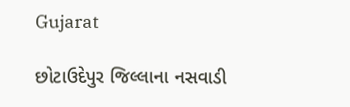Gujarat

છોટાઉદેપુર જિલ્લાના નસવાડી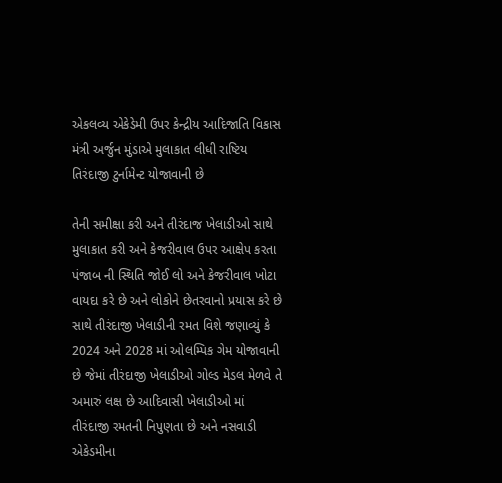એકલવ્ય એકેડેમી ઉપર કેન્દ્રીય આદિજાતિ વિકાસ મંત્રી અર્જુન મુંડાએ મુલાકાત લીધી રાષ્ટિય તિરંદાજી ટુર્નામેન્ટ યોજાવાની છે

તેની સમીક્ષા કરી અને તીરંદાજ ખેલાડીઓ સાથે મુલાકાત કરી અને કેજરીવાલ ઉપર આક્ષેપ કરતા પંજાબ ની સ્થિતિ જોઈ લો અને કેજરીવાલ ખોટા વાયદા કરે છે અને લોકોને છેતરવાનો પ્રયાસ કરે છે સાથે તીરંદાજી ખેલાડીની રમત વિશે જણાવ્યું કે 2024 અને 2028 માં ઓલમ્પિક ગેમ યોજાવાની છે જેમાં તીરંદાજી ખેલાડીઓ ગોલ્ડ મેડલ મેળવે તે અમારું લક્ષ છે આદિવાસી ખેલાડીઓ માં તીરંદાજી રમતની નિપુણતા છે અને નસવાડી એકેડમીના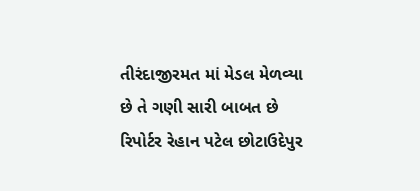તીરંદાજીરમત માં મેડલ મેળવ્યા છે તે ગણી સારી બાબત છે
રિપોર્ટર રેહાન પટેલ છોટાઉદેપુર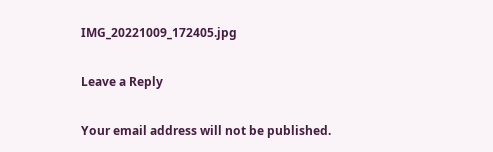IMG_20221009_172405.jpg

Leave a Reply

Your email address will not be published.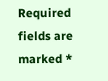Required fields are marked *